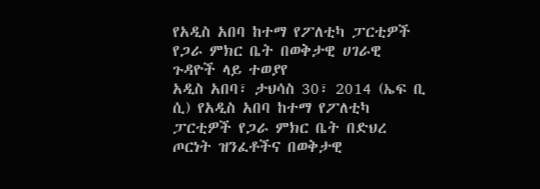የአዲስ አበባ ከተማ የፖለቲካ ፓርቲዎች የጋራ ምክር ቤት በወቅታዊ ሀገራዊ ጉዳዮች ላይ ተወያየ
አዲስ አበባ፣ ታህሳስ 30፣ 2014 (ኤፍ ቢ ሲ) የአዲስ አበባ ከተማ የፖለቲካ ፓርቲዎች የጋራ ምክር ቤት በድህረ ጦርነት ዝንፈቶችና በወቅታዊ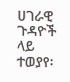ሀገራዊ ጉዳዮች ላይ ተወያየ፡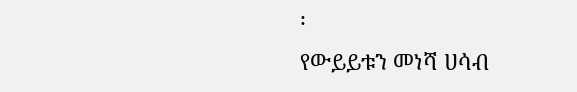፡
የውይይቱን መነሻ ሀሳብ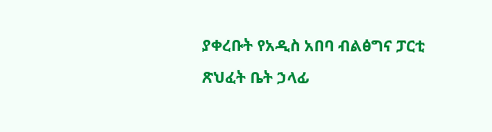ያቀረቡት የአዲስ አበባ ብልፅግና ፓርቲ ጽህፈት ቤት ኃላፊ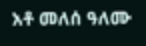አቶ መለሰ ዓለሙ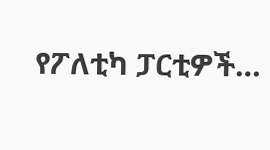የፖለቲካ ፓርቲዎች…